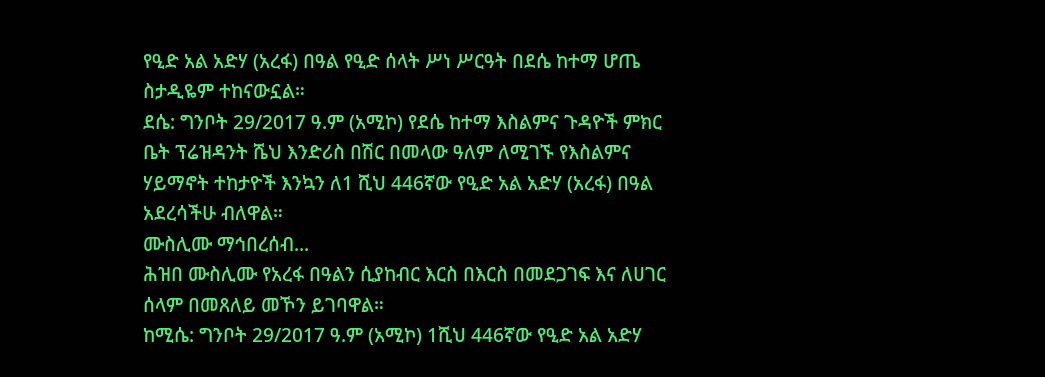የዒድ አል አድሃ (አረፋ) በዓል የዒድ ሰላት ሥነ ሥርዓት በደሴ ከተማ ሆጤ ስታዲዬም ተከናውኗል።
ደሴ: ግንቦት 29/2017 ዓ.ም (አሚኮ) የደሴ ከተማ እስልምና ጉዳዮች ምክር ቤት ፕሬዝዳንት ሼህ እንድሪስ በሽር በመላው ዓለም ለሚገኙ የእስልምና ሃይማኖት ተከታዮች እንኳን ለ1 ሺህ 446ኛው የዒድ አል አድሃ (አረፋ) በዓል አደረሳችሁ ብለዋል።
ሙስሊሙ ማኅበረሰብ...
ሕዝበ ሙስሊሙ የአረፋ በዓልን ሲያከብር እርስ በእርስ በመደጋገፍ እና ለሀገር ሰላም በመጸለይ መኾን ይገባዋል።
ከሚሴ: ግንቦት 29/2017 ዓ.ም (አሚኮ) 1ሺህ 446ኛው የዒድ አል አድሃ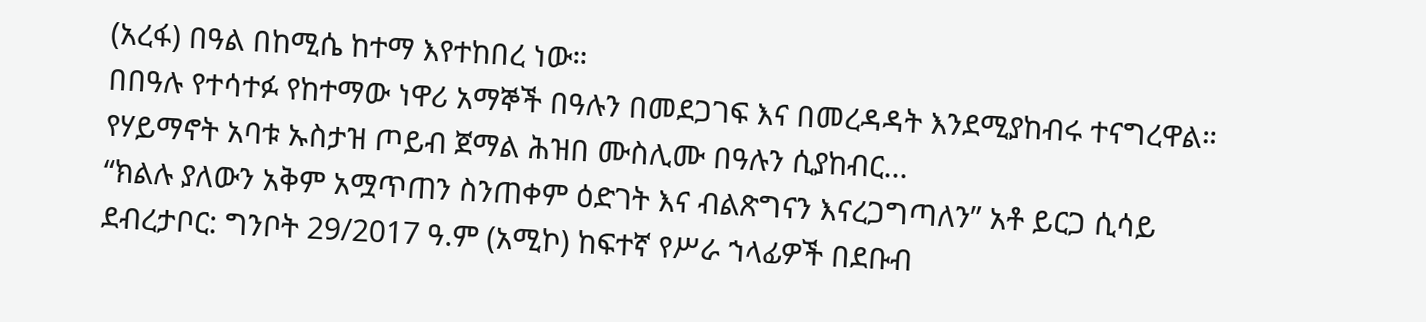(አረፋ) በዓል በከሚሴ ከተማ እየተከበረ ነው።
በበዓሉ የተሳተፉ የከተማው ነዋሪ አማኞች በዓሉን በመደጋገፍ እና በመረዳዳት እንደሚያከብሩ ተናግረዋል።
የሃይማኖት አባቱ ኡስታዝ ጦይብ ጀማል ሕዝበ ሙስሊሙ በዓሉን ሲያከብር...
“ክልሉ ያለውን አቅም አሟጥጠን ስንጠቀም ዕድገት እና ብልጽግናን እናረጋግጣለን” አቶ ይርጋ ሲሳይ
ደብረታቦር: ግንቦት 29/2017 ዓ.ም (አሚኮ) ከፍተኛ የሥራ ኀላፊዎች በደቡብ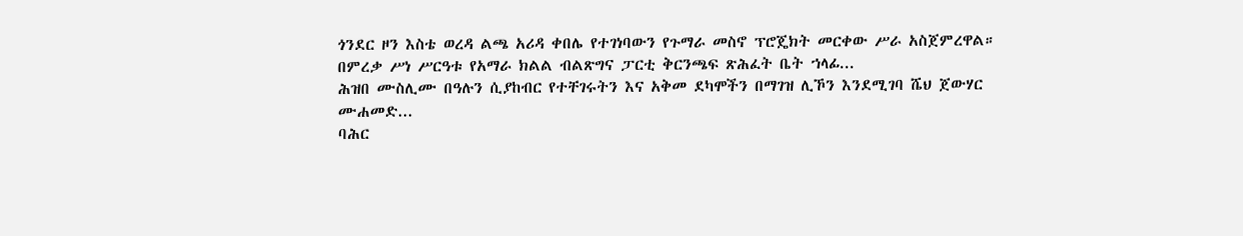ጎንደር ዞን እስቴ ወረዳ ልጫ አሪዳ ቀበሌ የተገነባውን የጉማራ መስኖ ፕሮጄክት መርቀው ሥራ አስጀምረዋል።
በምረቃ ሥነ ሥርዓቱ የአማራ ክልል ብልጽግና ፓርቲ ቅርንጫፍ ጽሕፈት ቤት ኀላፊ...
ሕዝበ ሙስሊሙ በዓሉን ሲያከብር የተቸገሩትን እና አቅመ ደካሞችን በማገዝ ሊኾን እንደሚገባ ሼህ ጀውሃር ሙሐመድ...
ባሕር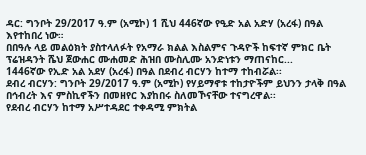ዳር: ግንቦት 29/2017 ዓ.ም (አሚኮ) 1 ሺህ 446ኛው የዒድ አል አድሃ (አረፋ) በዓል እየተከበረ ነው።
በበዓሉ ላይ መልዕክት ያስተላለፉት የአማራ ክልል እስልምና ጉዳዮች ከፍተኛ ምክር ቤት ፕሬዝዳንት ሼህ ጀውሐር ሙሐመድ ሕዝበ ሙስሊሙ አንድነቱን ማጠናከር...
1446ኛው የኢድ አል አደሃ (አረፋ) በዓል በደብረ ብርሃን ከተማ ተከብሯል፡፡
ደብረ ብርሃን: ግንቦት 29/2017 ዓ.ም (አሚኮ) የሃይማኖቱ ተከታዮችም ይህንን ታላቅ በዓል በኅብረት እና ምስኪኖችን በመዘየር እያከበሩ ስለመኾናቸው ተናግረዋል፡፡
የደብረ ብርሃን ከተማ አሥተዳደር ተቀዳሚ ምክትል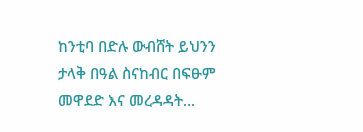ከንቲባ በድሉ ውብሸት ይህንን ታላቅ በዓል ስናከብር በፍፁም መዋደድ እና መረዳዳት...